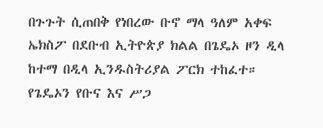በጉጉት ሲጠበቅ የነበረው ቡኖ ማላ ዓለም አቀፍ ኤክስፖ በደቡብ ኢትዮጵያ ክልል በጌዴኦ ዞን ዲላ ከተማ በዲላ ኢንዱስትሪያል ፖርክ ተከፈተ።
የጌዴኦን የቡና እና ሥጋ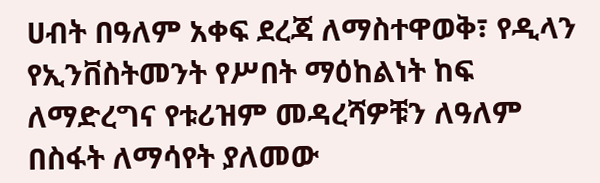ሀብት በዓለም አቀፍ ደረጃ ለማስተዋወቅ፣ የዲላን የኢንቨስትመንት የሥበት ማዕከልነት ከፍ ለማድረግና የቱሪዝም መዳረሻዎቹን ለዓለም በስፋት ለማሳየት ያለመው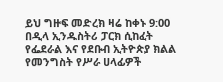ይህ ግዙፍ መድረክ ዛሬ ከቀኑ 9:00 በዲላ ኢንዱስትሪ ፓርክ ሲከፈት የፌደራል እና የደቡብ ኢትዮጵያ ክልል የመንግስት የሥራ ሀላፊዎች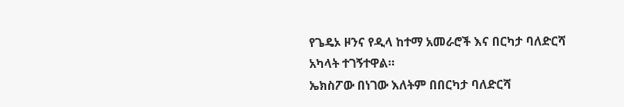የጌዴኦ ዞንና የዲላ ከተማ አመራሮች እና በርካታ ባለድርሻ አካላት ተገኝተዋል።
ኤክስፖው በነገው እለትም በበርካታ ባለድርሻ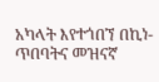አካላት እየተጎበኘ በኪነ-ጥበባትና መዝናኛ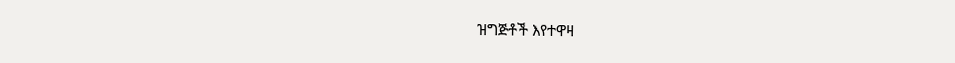ዝግጅቶች እየተዋዛ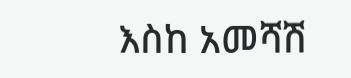እስከ አመሻሽ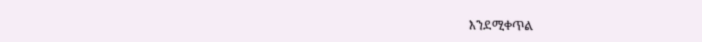እንደሚቀጥል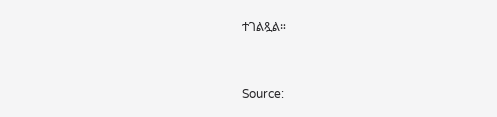ተገልጿል።



Source: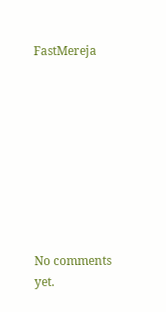FastMereja









No comments yet.